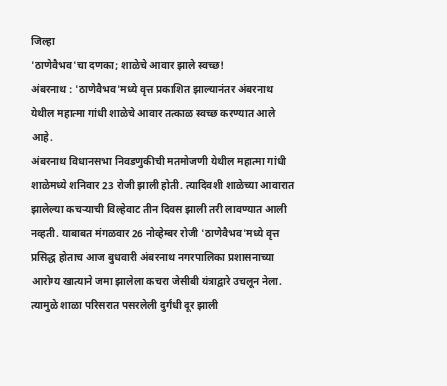जिल्हा
'ठाणेवैभव'चा दणका; शाळेचे आवार झाले स्वच्छ!
अंबरनाथ : 'ठाणेवैभव'मध्ये वृत्त प्रकाशित झाल्यानंतर अंबरनाथ येथील महात्मा गांधी शाळेचे आवार तत्काळ स्वच्छ करण्यात आले आहे.
अंबरनाथ विधानसभा निवडणुकीची मतमोजणी येथील महात्मा गांधी शाळेमध्ये शनिवार 23 रोजी झाली होती. त्यादिवशी शाळेच्या आवारात झालेल्या कचऱ्याची विल्हेवाट तीन दिवस झाली तरी लावण्यात आली नव्हती. याबाबत मंगळवार 26 नोव्हेम्बर रोजी 'ठाणेवैभव'मध्ये वृत्त प्रसिद्ध होताच आज बुधवारी अंबरनाथ नगरपालिका प्रशासनाच्या आरोग्य खात्याने जमा झालेला कचरा जेसीबी यंत्राद्वारे उचलून नेला. त्यामुळे शाळा परिसरात पसरलेली दुर्गंधी दूर झाली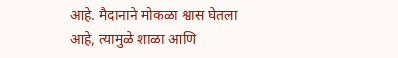आहे. मैदानाने मोकळा श्वास घेतला आहे, त्यामुळे शाळा आणि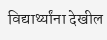विद्यार्थ्यांना देखील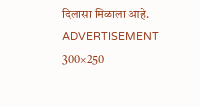दिलासा मिळाला आहे.
ADVERTISEMENT 300×250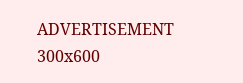ADVERTISEMENT 300x600